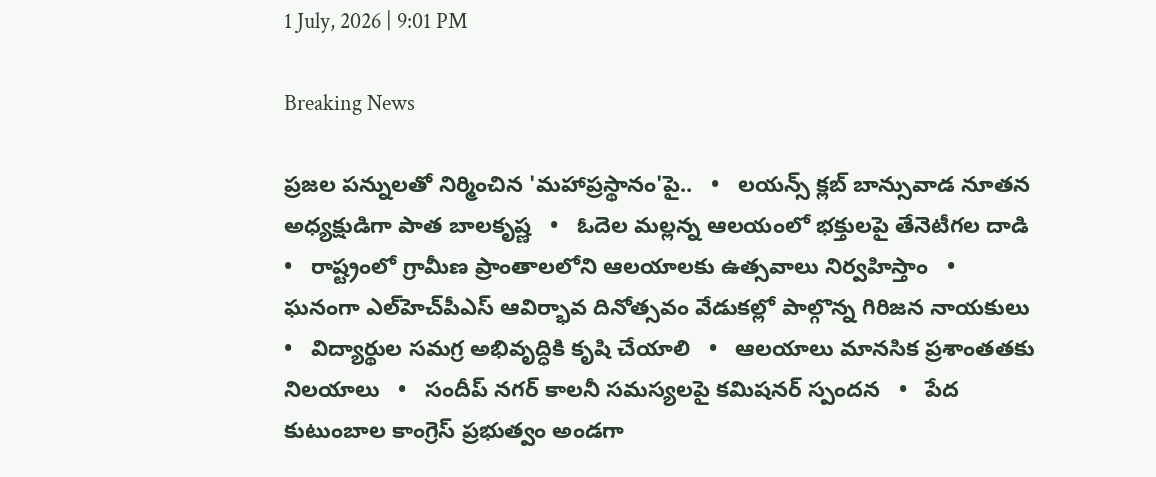1 July, 2026 | 9:01 PM

Breaking News

ప్రజల పన్నులతో నిర్మించిన 'మహాప్రస్థానం'పై..   •   లయన్స్ క్లబ్ బాన్సువాడ నూతన అధ్యక్షుడిగా పాత బాలకృష్ణ   •   ఓదెల మల్లన్న ఆలయంలో భక్తులపై తేనెటీగల దాడి   •   రాష్ట్రంలో గ్రామీణ ప్రాంతాలలోని ఆలయాలకు ఉత్సవాలు నిర్వహిస్తాం   •   ఘనంగా ఎల్‌హెచ్‌పీఎస్ ఆవిర్భావ దినోత్సవం వేడుకల్లో పాల్గొన్న గిరిజన నాయకులు   •   విద్యార్థుల సమగ్ర అభివృద్ధికి కృషి చేయాలి   •   ఆలయాలు మానసిక ప్రశాంతతకు నిలయాలు   •   సందీప్ నగర్ కాలనీ సమస్యలపై కమిషనర్ స్పందన   •   పేద కుటుంబాల కాంగ్రెస్ ప్రభుత్వం అండగా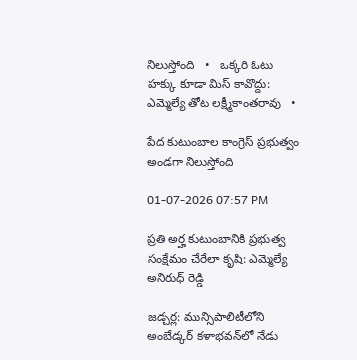నిలుస్తోంది   •   ఒక్కరి ఓటు హక్కు కూడా మిస్ కావొద్దు: ఎమ్మెల్యే తోట లక్ష్మీకాంతరావు   •

పేద కుటుంబాల కాంగ్రెస్ ప్రభుత్వం అండగా నిలుస్తోంది

01-07-2026 07:57 PM

ప్రతి అర్హ కుటుంబానికి ప్రభుత్వ సంక్షేమం చేరేలా కృషి: ఎమ్మెల్యే అనిరుధ్ రెడ్డి

జడ్చర్ల: మున్సిపాలిటీలోని అంబేడ్కర్ కళాభవన్‌లో నేడు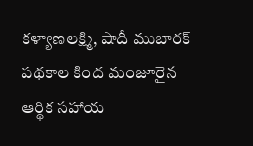కళ్యాణలక్ష్మి, షాదీ ముబారక్ పథకాల కింద మంజూరైన ఆర్థిక సహాయ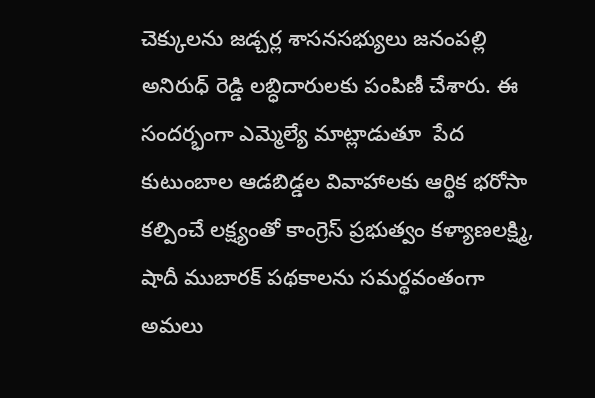చెక్కులను జడ్చర్ల శాసనసభ్యులు జనంపల్లి అనిరుధ్ రెడ్డి లబ్ధిదారులకు పంపిణీ చేశారు. ఈ సందర్భంగా ఎమ్మెల్యే మాట్లాడుతూ  పేద కుటుంబాల ఆడబిడ్డల వివాహాలకు ఆర్థిక భరోసా కల్పించే లక్ష్యంతో కాంగ్రెస్ ప్రభుత్వం కళ్యాణలక్ష్మి, షాదీ ముబారక్ పథకాలను సమర్థవంతంగా అమలు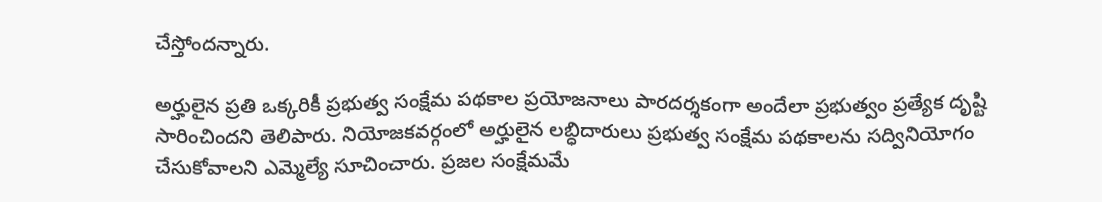చేస్తోందన్నారు.

అర్హులైన ప్రతి ఒక్కరికీ ప్రభుత్వ సంక్షేమ పథకాల ప్రయోజనాలు పారదర్శకంగా అందేలా ప్రభుత్వం ప్రత్యేక దృష్టి సారించిందని తెలిపారు. నియోజకవర్గంలో అర్హులైన లబ్ధిదారులు ప్రభుత్వ సంక్షేమ పథకాలను సద్వినియోగం చేసుకోవాలని ఎమ్మెల్యే సూచించారు. ప్రజల సంక్షేమమే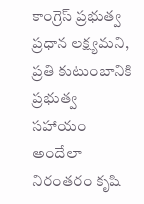కాంగ్రెస్ ప్రభుత్వ ప్రధాన లక్ష్యమని, ప్రతి కుటుంబానికి ప్రభుత్వ సహాయం అందేలా నిరంతరం కృషి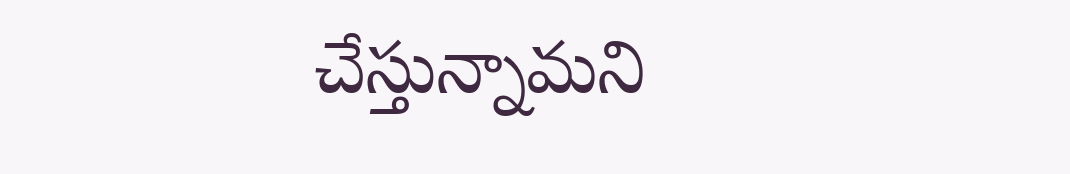చేస్తున్నామని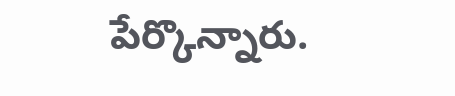పేర్కొన్నారు.